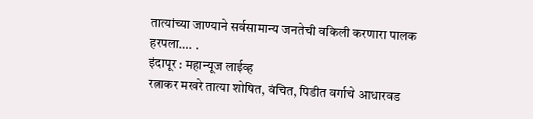तात्यांच्या जाण्याने सर्वसामान्य जनतेची वकिली करणारा पालक हरपला…. .
इंदापूर : महान्यूज लाईव्ह
रत्नाकर मखरे तात्या शोषित, वंचित, पिडीत वर्गाचे आधारवड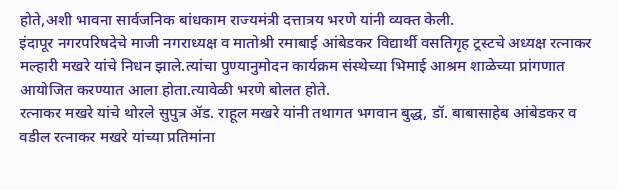होते,अशी भावना सार्वजनिक बांधकाम राज्यमंत्री दत्तात्रय भरणे यांनी व्यक्त केली.
इंदापूर नगरपरिषदेचे माजी नगराध्यक्ष व मातोश्री रमाबाई आंबेडकर विद्यार्थी वसतिगृह ट्रस्टचे अध्यक्ष रत्नाकर मल्हारी मखरे यांचे निधन झाले.त्यांचा पुण्यानुमोदन कार्यक्रम संस्थेच्या भिमाई आश्रम शाळेच्या प्रांगणात आयोजित करण्यात आला होता.त्यावेळी भरणे बोलत होते.
रत्नाकर मखरे यांचे थोरले सुपुत्र ॲड. राहूल मखरे यांनी तथागत भगवान बुद्ध, डॉ. बाबासाहेब आंबेडकर व वडील रत्नाकर मखरे यांच्या प्रतिमांना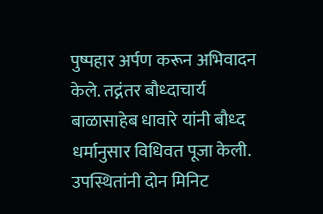पुष्पहार अर्पण करून अभिवादन केले. तद्नंतर बौध्दाचार्य बाळासाहेब धावारे यांनी बौध्द धर्मानुसार विधिवत पूजा केली. उपस्थितांनी दोन मिनिट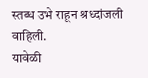स्तब्ध उभे राहून श्रध्दांजली वाहिली.
यावेळी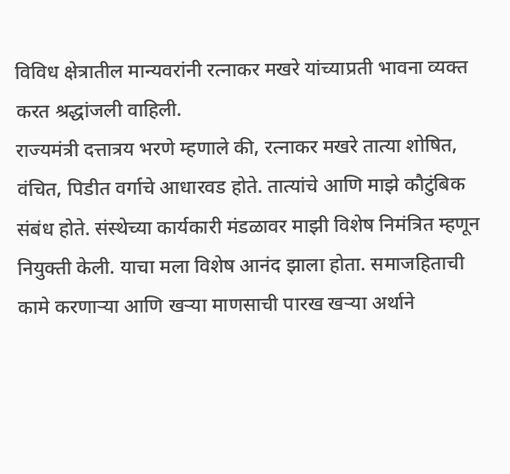विविध क्षेत्रातील मान्यवरांनी रत्नाकर मखरे यांच्याप्रती भावना व्यक्त करत श्रद्धांजली वाहिली.
राज्यमंत्री दत्तात्रय भरणे म्हणाले की, रत्नाकर मखरे तात्या शोषित, वंचित, पिडीत वर्गाचे आधारवड होते. तात्यांचे आणि माझे कौटुंबिक संबंध होते. संस्थेच्या कार्यकारी मंडळावर माझी विशेष निमंत्रित म्हणून नियुक्ती केली. याचा मला विशेष आनंद झाला होता. समाजहिताची कामे करणाऱ्या आणि खऱ्या माणसाची पारख खऱ्या अर्थाने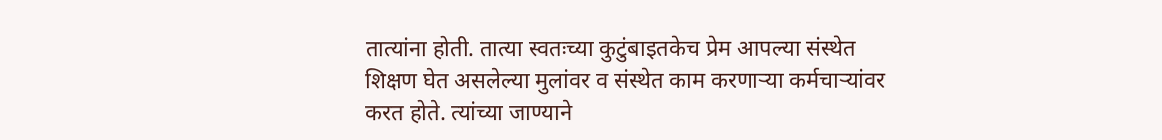तात्यांना होती. तात्या स्वतःच्या कुटुंबाइतकेच प्रेम आपल्या संस्थेत शिक्षण घेत असलेल्या मुलांवर व संस्थेत काम करणाऱ्या कर्मचाऱ्यांवर करत होते. त्यांच्या जाण्याने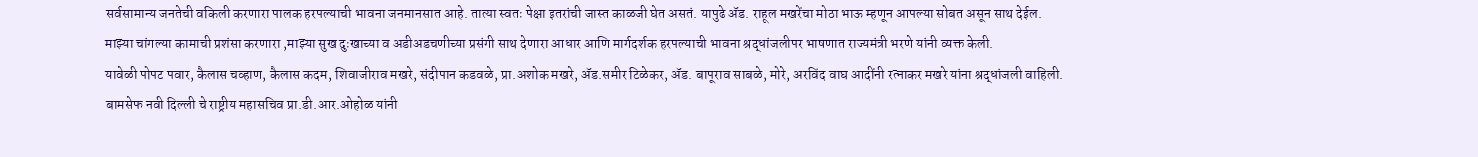सर्वसामान्य जनतेची वकिली करणारा पालक हरपल्याची भावना जनमानसात आहे. तात्या स्वतः पेक्षा इतरांची जास्त काळजी घेत असतं. यापुढे ॲड. राहूल मखरेंचा मोठा भाऊ म्हणून आपल्या सोबत असून साथ देईल.
माझ्या चांगल्या कामाची प्रशंसा करणारा ,माझ्या सुख दुःखाच्या व अडीअडचणीच्या प्रसंगी साथ देणारा आधार आणि मार्गदर्शक हरपल्याची भावना श्रद्धांजलीपर भाषणात राज्यमंत्री भरणे यांनी व्यक्त केली.
यावेळी पोपट पवार, कैलास चव्हाण, कैलास कदम, शिवाजीराव मखरे, संदीपान कडवळे, प्रा.अशोक मखरे, ॲड.समीर टिळेकर, ॲड. बापूराव साबळे, मोरे, अरविंद वाघ आदींनी रत्नाकर मखरे यांना श्रद्धांजली वाहिली.
बामसेफ नवी दिल्ली चे राष्ट्रीय महासचिव प्रा.डी.आर.ओहोळ यांनी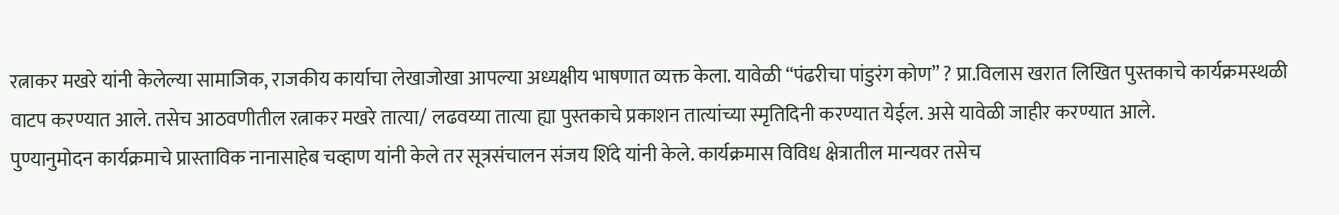रत्नाकर मखरे यांनी केलेल्या सामाजिक, राजकीय कार्याचा लेखाजोखा आपल्या अध्यक्षीय भाषणात व्यक्त केला. यावेळी “पंढरीचा पांडुरंग कोण” ? प्रा.विलास खरात लिखित पुस्तकाचे कार्यक्रमस्थळी वाटप करण्यात आले. तसेच आठवणीतील रत्नाकर मखरे तात्या/ लढवय्या तात्या ह्या पुस्तकाचे प्रकाशन तात्यांच्या स्मृतिदिनी करण्यात येईल. असे यावेळी जाहीर करण्यात आले.
पुण्यानुमोदन कार्यक्रमाचे प्रास्ताविक नानासाहेब चव्हाण यांनी केले तर सूत्रसंचालन संजय शिंदे यांनी केले. कार्यक्रमास विविध क्षेत्रातील मान्यवर तसेच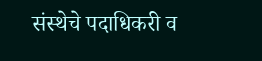संस्थेचे पदाधिकरी व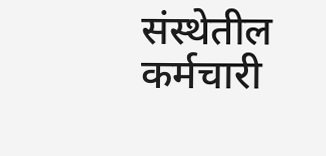संस्थेतील कर्मचारी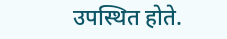उपस्थित होते.